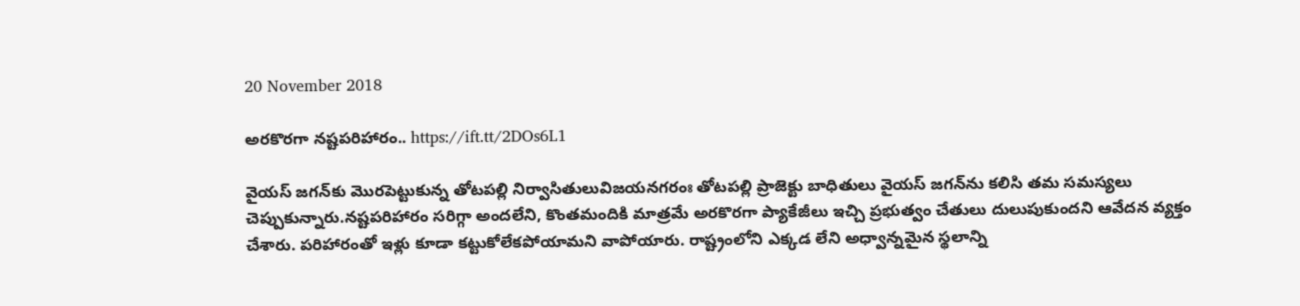20 November 2018

అరకొరగా నష్టపరిహారం.. https://ift.tt/2DOs6L1

వైయస్‌ జగన్‌కు మొరపెట్టుకున్న తోటపల్లి నిర్వాసితులువిజయనగరంః తోటపల్లి ప్రాజెక్టు బాధితులు వైయస్‌ జగన్‌ను కలిసి తమ సమస్యలు చెప్పుకున్నారు.నష్టపరిహారం సరిగ్గా అందలేని, కొంతమందికి మాత్రమే అరకొరగా ప్యాకేజీలు ఇచ్చి ప్రభుత్వం చేతులు దులుపుకుందని ఆవేదన వ్యక్తం చేశారు. పరిహారంతో ఇళ్లు కూడా కట్టుకోలేకపోయామని వాపోయారు. రాష్ట్రంలోని ఎక్కడ లేని అధ్వాన్నమైన స్థలాన్ని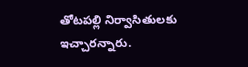తోటపల్లి నిర్వాసితులకు ఇచ్చారన్నారు.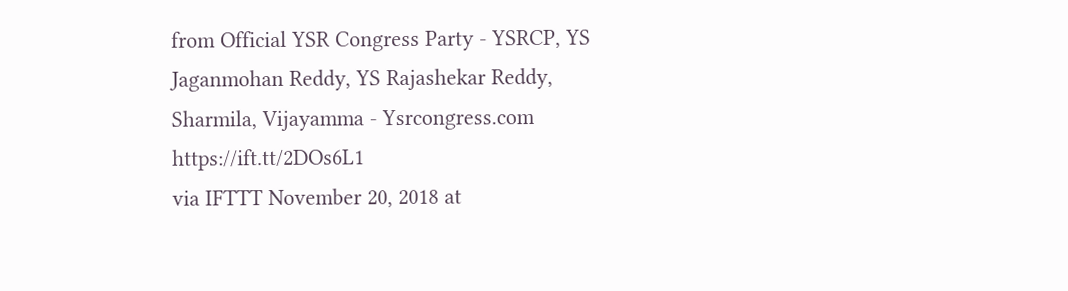from Official YSR Congress Party - YSRCP, YS Jaganmohan Reddy, YS Rajashekar Reddy, Sharmila, Vijayamma - Ysrcongress.com https://ift.tt/2DOs6L1
via IFTTT November 20, 2018 at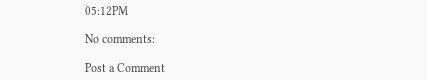05:12PM

No comments:

Post a Comment